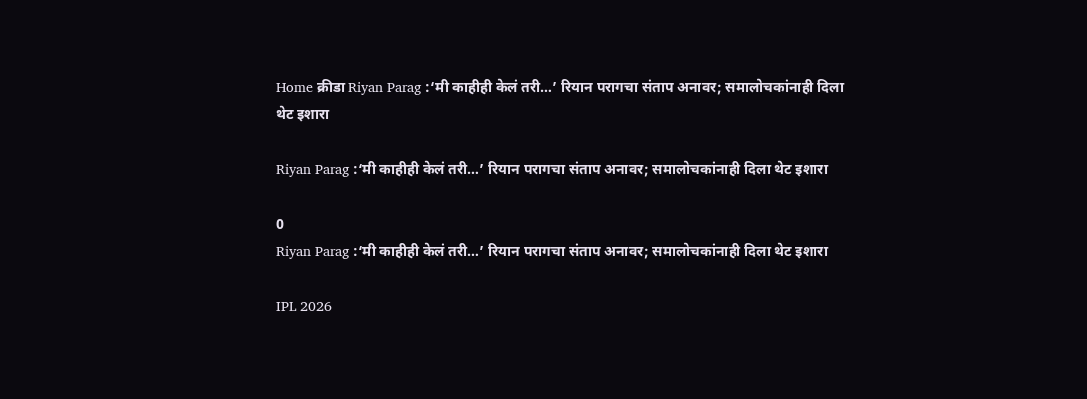Home क्रीडा Riyan Parag :‘मी काहीही केलं तरी…’ रियान परागचा संताप अनावर; समालोचकांनाही दिला थेट इशारा

Riyan Parag :‘मी काहीही केलं तरी…’ रियान परागचा संताप अनावर; समालोचकांनाही दिला थेट इशारा

0
Riyan Parag :‘मी काहीही केलं तरी…’ रियान परागचा संताप अनावर; समालोचकांनाही दिला थेट इशारा

IPL 2026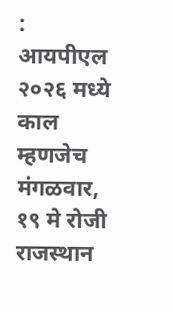: आयपीएल २०२६ मध्ये काल म्हणजेच मंगळवार, १९ मे रोजी राजस्थान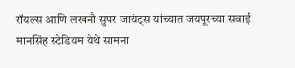रॉयल्स आणि लखनौ सुपर जायंट्स यांच्यात जयपूरच्या सवाई मानसिंह स्टेडियम येथे सामना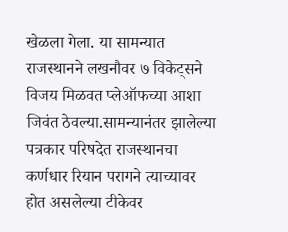खेळला गेला. या सामन्यात राजस्थानने लखनौवर ७ विकेट्सने विजय मिळवत प्लेऑफच्या आशा जिवंत ठेवल्या.सामन्यानंतर झालेल्या पत्रकार परिषदेत राजस्थानचा कर्णधार रियान परागने त्याच्यावर होत असलेल्या टीकेवर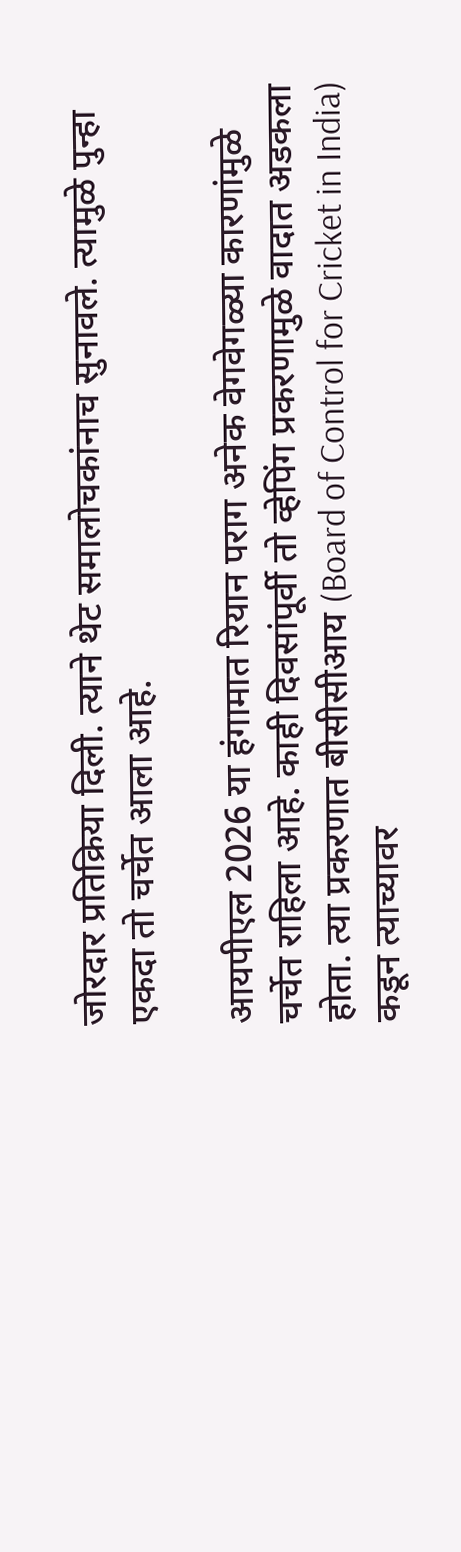जोरदार प्रतिक्रिया दिली. त्याने थेट समालोचकांनाच सुनावले. त्यामुळे पुन्हा एकदा तो चर्चेत आला आहे.

आयपीएल 2026 या हंगामात रियान पराग अनेक वेगवेगळ्या कारणांमुळे चर्चेत राहिला आहे. काही दिवसांपूर्वी तो व्हेपिंग प्रकरणामुळे वादात अडकला होता. त्या प्रकरणात बीसीसीआय (Board of Control for Cricket in India) कडून त्याच्यावर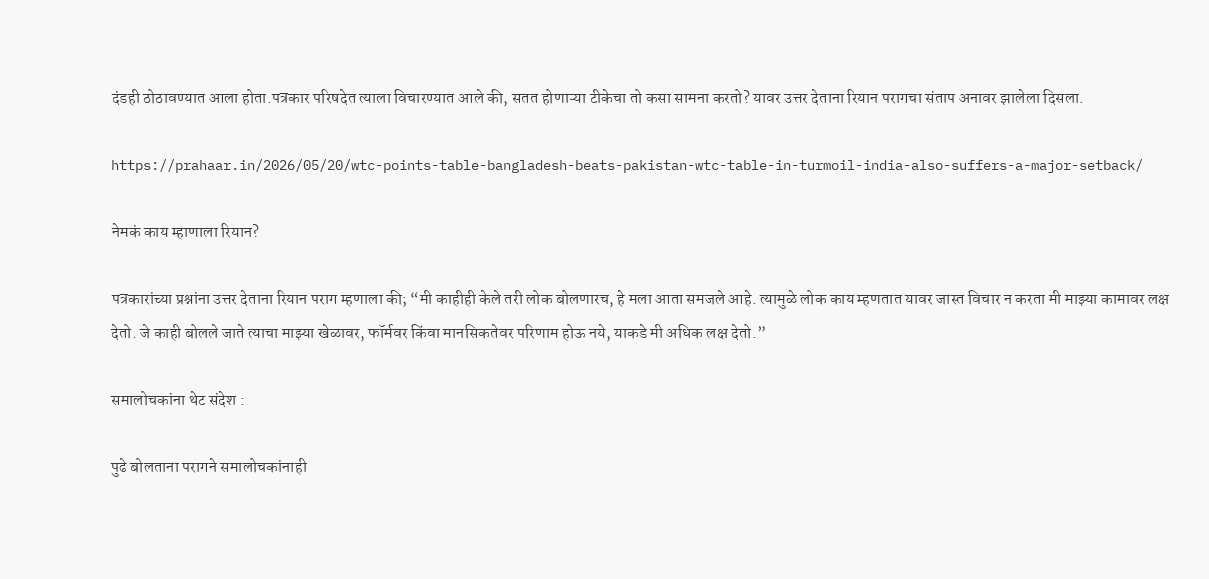दंडही ठोठावण्यात आला होता.पत्रकार परिषदेत त्याला विचारण्यात आले की, सतत होणाऱ्या टीकेचा तो कसा सामना करतो? यावर उत्तर देताना रियान परागचा संताप अनावर झालेला दिसला.

https://prahaar.in/2026/05/20/wtc-points-table-bangladesh-beats-pakistan-wtc-table-in-turmoil-india-also-suffers-a-major-setback/

नेमकं काय म्हाणाला रियान?

पत्रकारांच्या प्रश्नांना उत्तर देताना रियान पराग म्हणाला की; “मी काहीही केले तरी लोक बोलणारच, हे मला आता समजले आहे. त्यामुळे लोक काय म्हणतात यावर जास्त विचार न करता मी माझ्या कामावर लक्ष देतो. जे काही बोलले जाते त्याचा माझ्या खेळावर, फॉर्मवर किंवा मानसिकतेवर परिणाम होऊ नये, याकडे मी अधिक लक्ष देतो.”

समालोचकांना थेट संदेश :

पुढे बोलताना परागने समालोचकांनाही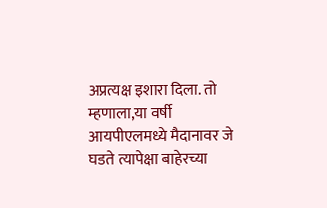अप्रत्यक्ष इशारा दिला. तो म्हणाला,या वर्षी आयपीएलमध्ये मैदानावर जे घडते त्यापेक्षा बाहेरच्या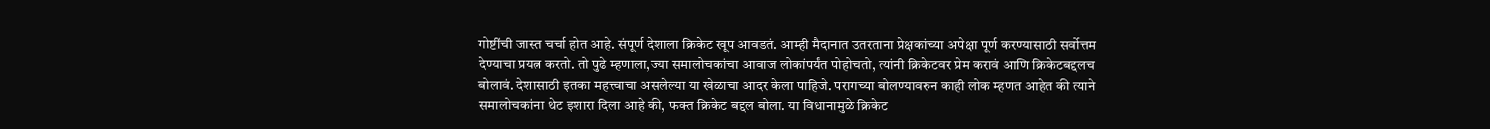गोष्टींची जास्त चर्चा होत आहे. संपूर्ण देशाला क्रिकेट खूप आवडतं. आम्ही मैदानात उतरताना प्रेक्षकांच्या अपेक्षा पूर्ण करण्यासाठी सर्वोत्तम देण्याचा प्रयत्न करतो. तो पुढे म्हणाला,ज्या समालोचकांचा आवाज लोकांपर्यंत पोहोचतो, त्यांनी क्रिकेटवर प्रेम करावं आणि क्रिकेटबद्दलच बोलावं. देशासाठी इतका महत्त्वाचा असलेल्या या खेळाचा आदर केला पाहिजे. परागच्या बोलण्यावरुन काही लोक म्हणत आहेत की त्याने समालोचकांना थेट इशारा दिला आहे की, फक्त क्रिकेट बद्दल बोला. या विधानामुळे क्रिकेट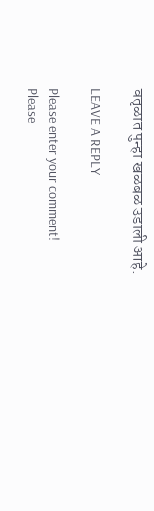वतृळात पुन्हा खळबळ उडाली आहे.

LEAVE A REPLY

Please enter your comment!
Please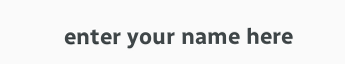enter your name here